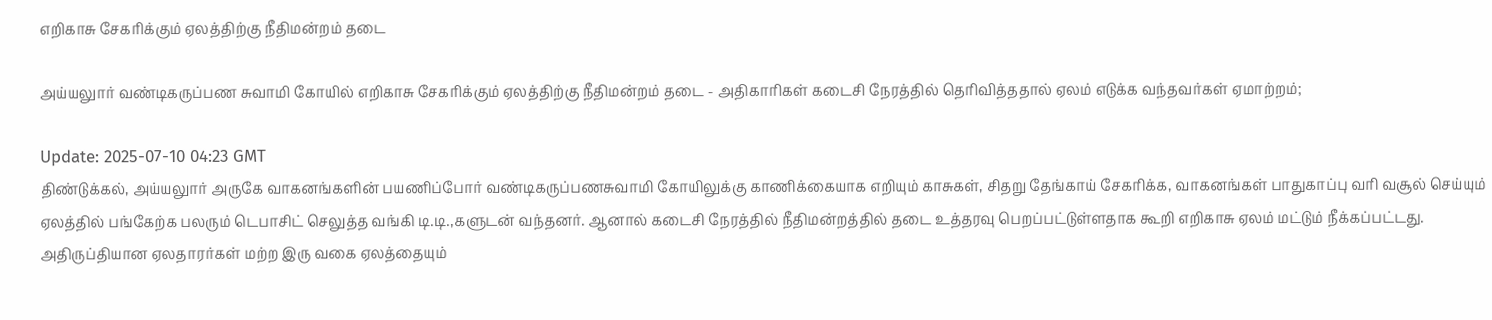எறிகாசு சேகரிக்கும் ஏலத்திற்கு நீதிமன்றம் தடை

அய்யலுார் வண்டிகருப்பண சுவாமி கோயில் எறிகாசு சேகரிக்கும் ஏலத்திற்கு நீதிமன்றம் தடை - அதிகாரிகள் கடைசி நேரத்தில் தெரிவித்ததால் ஏலம் எடுக்க வந்தவர்கள் ஏமாற்றம்;

Update: 2025-07-10 04:23 GMT
திண்டுக்கல், அய்யலுார் அருகே வாகனங்களின் பயணிப்போர் வண்டிகருப்பணசுவாமி கோயிலுக்கு காணிக்கையாக எறியும் காசுகள், சிதறு தேங்காய் சேகரிக்க, வாகனங்கள் பாதுகாப்பு வரி வசூல் செய்யும் ஏலத்தில் பங்கேற்க பலரும் டெபாசிட் செலுத்த வங்கி டி.டி.,களுடன் வந்தனர். ஆனால் கடைசி நேரத்தில் நீதிமன்றத்தில் தடை உத்தரவு பெறப்பட்டுள்ளதாக கூறி எறிகாசு ஏலம் மட்டும் நீக்கப்பட்டது. அதிருப்தியான ஏலதாரர்கள் மற்ற இரு வகை ஏலத்தையும்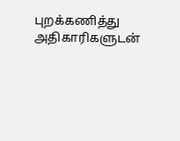புறக்கணித்து அதிகாரிகளுடன்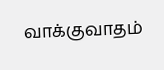வாக்குவாதம்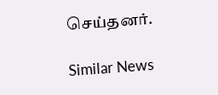செய்தனர்.

Similar News